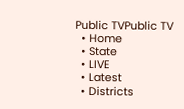Public TVPublic TV
  • Home
  • State
  • LIVE
  • Latest
  • Districts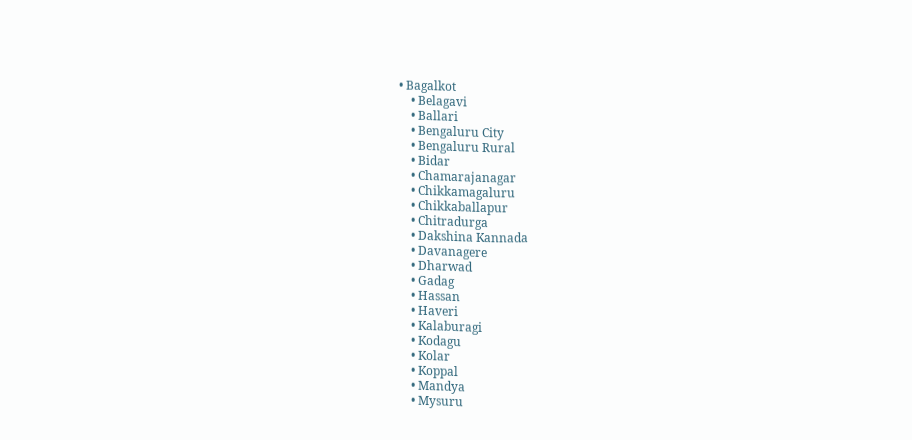• Bagalkot
    • Belagavi
    • Ballari
    • Bengaluru City
    • Bengaluru Rural
    • Bidar
    • Chamarajanagar
    • Chikkamagaluru
    • Chikkaballapur
    • Chitradurga
    • Dakshina Kannada
    • Davanagere
    • Dharwad
    • Gadag
    • Hassan
    • Haveri
    • Kalaburagi
    • Kodagu
    • Kolar
    • Koppal
    • Mandya
    • Mysuru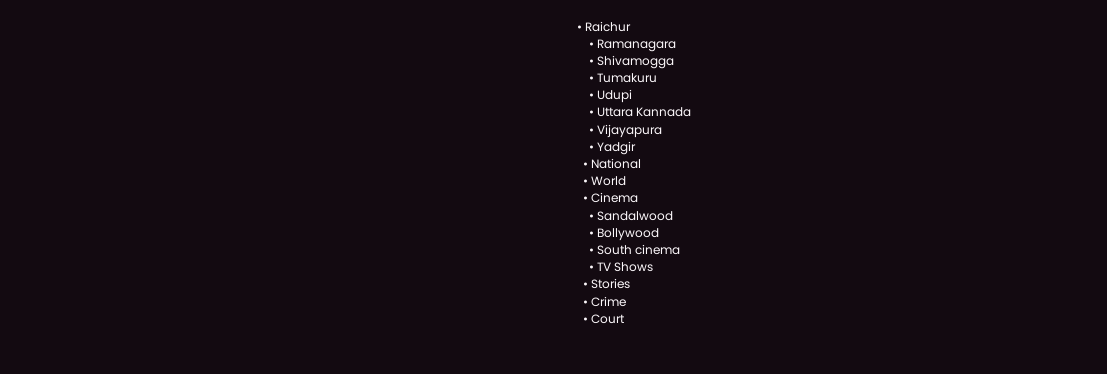• Raichur
    • Ramanagara
    • Shivamogga
    • Tumakuru
    • Udupi
    • Uttara Kannada
    • Vijayapura
    • Yadgir
  • National
  • World
  • Cinema
    • Sandalwood
    • Bollywood
    • South cinema
    • TV Shows
  • Stories
  • Crime
  • Court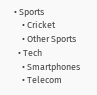• Sports
    • Cricket
    • Other Sports
  • Tech
    • Smartphones
    • Telecom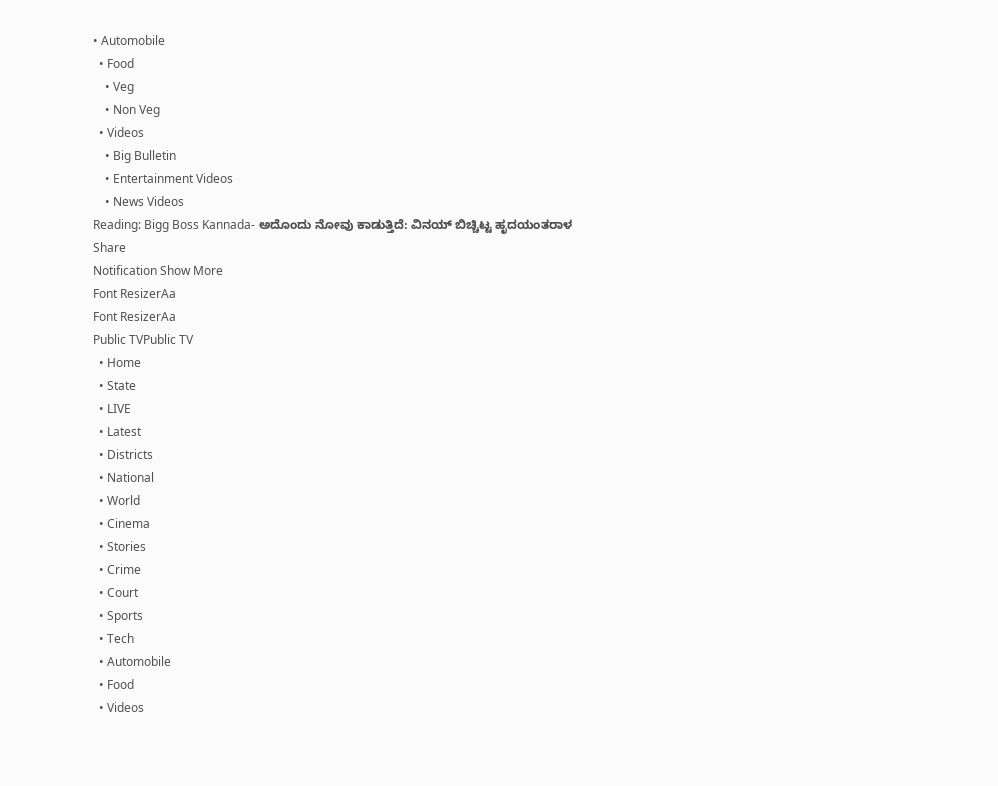• Automobile
  • Food
    • Veg
    • Non Veg
  • Videos
    • Big Bulletin
    • Entertainment Videos
    • News Videos
Reading: Bigg Boss Kannada- ಅದೊಂದು ನೋವು ಕಾಡುತ್ತಿದೆ: ವಿನಯ್ ಬಿಚ್ಚಿಟ್ಟ ಹೃದಯಂತರಾಳ
Share
Notification Show More
Font ResizerAa
Font ResizerAa
Public TVPublic TV
  • Home
  • State
  • LIVE
  • Latest
  • Districts
  • National
  • World
  • Cinema
  • Stories
  • Crime
  • Court
  • Sports
  • Tech
  • Automobile
  • Food
  • Videos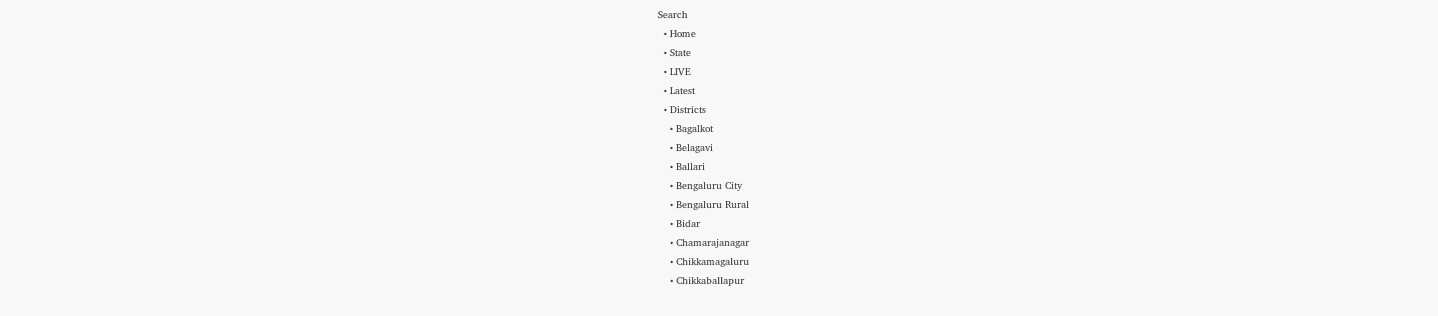Search
  • Home
  • State
  • LIVE
  • Latest
  • Districts
    • Bagalkot
    • Belagavi
    • Ballari
    • Bengaluru City
    • Bengaluru Rural
    • Bidar
    • Chamarajanagar
    • Chikkamagaluru
    • Chikkaballapur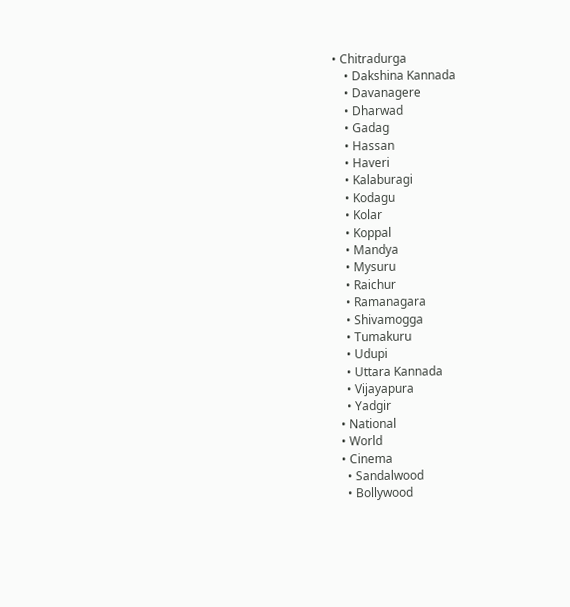• Chitradurga
    • Dakshina Kannada
    • Davanagere
    • Dharwad
    • Gadag
    • Hassan
    • Haveri
    • Kalaburagi
    • Kodagu
    • Kolar
    • Koppal
    • Mandya
    • Mysuru
    • Raichur
    • Ramanagara
    • Shivamogga
    • Tumakuru
    • Udupi
    • Uttara Kannada
    • Vijayapura
    • Yadgir
  • National
  • World
  • Cinema
    • Sandalwood
    • Bollywood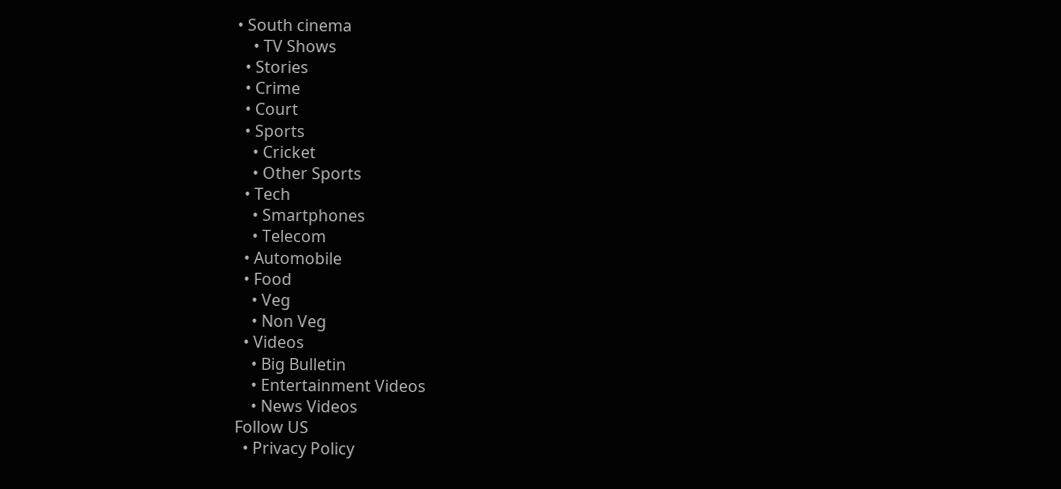• South cinema
    • TV Shows
  • Stories
  • Crime
  • Court
  • Sports
    • Cricket
    • Other Sports
  • Tech
    • Smartphones
    • Telecom
  • Automobile
  • Food
    • Veg
    • Non Veg
  • Videos
    • Big Bulletin
    • Entertainment Videos
    • News Videos
Follow US
  • Privacy Policy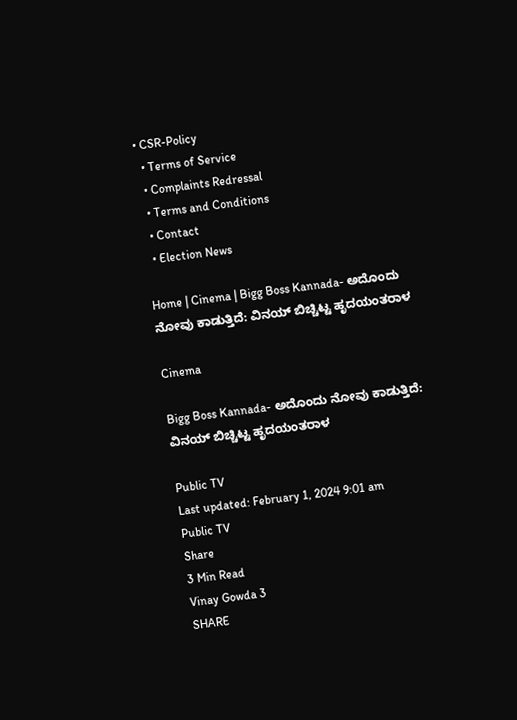• CSR-Policy
  • Terms of Service
  • Complaints Redressal
  • Terms and Conditions
  • Contact
  • Election News

Home | Cinema | Bigg Boss Kannada- ಅದೊಂದು ನೋವು ಕಾಡುತ್ತಿದೆ: ವಿನಯ್ ಬಿಚ್ಚಿಟ್ಟ ಹೃದಯಂತರಾಳ

Cinema

Bigg Boss Kannada- ಅದೊಂದು ನೋವು ಕಾಡುತ್ತಿದೆ: ವಿನಯ್ ಬಿಚ್ಚಿಟ್ಟ ಹೃದಯಂತರಾಳ

Public TV
Last updated: February 1, 2024 9:01 am
Public TV
Share
3 Min Read
Vinay Gowda 3
SHARE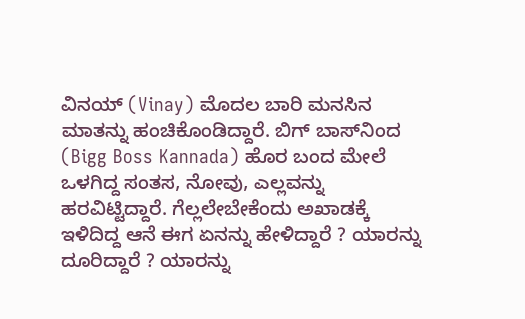ವಿನಯ್ (Vinay) ಮೊದಲ ಬಾರಿ ಮನಸಿನ ಮಾತನ್ನು ಹಂಚಿಕೊಂಡಿದ್ದಾರೆ. ಬಿಗ್‌ ಬಾಸ್‌ನಿಂದ (Bigg Boss Kannada) ಹೊರ ಬಂದ ಮೇಲೆ ಒಳಗಿದ್ದ ಸಂತಸ, ನೋವು, ಎಲ್ಲವನ್ನು ಹರವಿಟ್ಟಿದ್ದಾರೆ. ಗೆಲ್ಲಲೇಬೇಕೆಂದು ಅಖಾಡಕ್ಕೆ ಇಳಿದಿದ್ದ ಆನೆ ಈಗ ಏನನ್ನು ಹೇಳಿದ್ದಾರೆ ? ಯಾರನ್ನು ದೂರಿದ್ದಾರೆ ? ಯಾರನ್ನು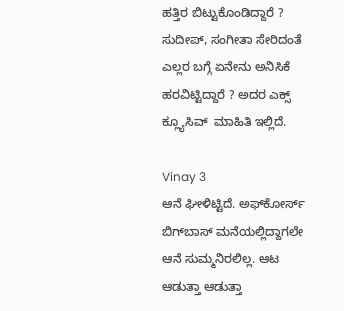ಹತ್ತಿರ ಬಿಟ್ಟುಕೊಂಡಿದ್ದಾರೆ ? ಸುದೀಪ್, ಸಂಗೀತಾ ಸೇರಿದಂತೆ ಎಲ್ಲರ ಬಗ್ಗೆ ಏನೇನು ಅನಿಸಿಕೆ ಹರವಿಟ್ಟಿದ್ದಾರೆ ? ಅದರ ಎಕ್ಸ್ ಕ್ಲ್ಯೂಸಿವ್  ಮಾಹಿತಿ ಇಲ್ಲಿದೆ.

Vinay 3
ಆನೆ ಘೀಳಿಟ್ಟಿದೆ. ಅಫ್‌ಕೋರ್ಸ್ ಬಿಗ್‌ಬಾಸ್ ಮನೆಯಲ್ಲಿದ್ದಾಗಲೇ ಆನೆ ಸುಮ್ಮನಿರಲಿಲ್ಲ. ಆಟ ಆಡುತ್ತಾ ಆಡುತ್ತಾ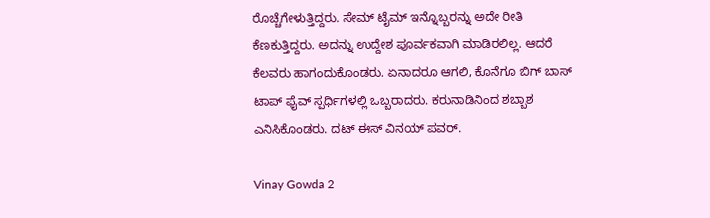ರೊಚ್ಚೆಗೇಳುತ್ತಿದ್ದರು. ಸೇಮ್ ಟೈಮ್ ಇನ್ನೊಬ್ಬರನ್ನು ಅದೇ ರೀತಿ ಕೆಣಕುತ್ತಿದ್ದರು. ಅದನ್ನು ಉದ್ದೇಶ ಪೂರ್ವಕವಾಗಿ ಮಾಡಿರಲಿಲ್ಲ. ಆದರೆ ಕೆಲವರು ಹಾಗಂದುಕೊಂಡರು. ಏನಾದರೂ ಆಗಲಿ, ಕೊನೆಗೂ ಬಿಗ್‌ ಬಾಸ್ ಟಾಪ್ ಫೈವ್ ಸ್ಪರ್ಧಿಗಳಲ್ಲಿ ಒಬ್ಬರಾದರು. ಕರುನಾಡಿನಿಂದ ಶಬ್ಬಾಶ ಎನಿಸಿಕೊಂಡರು. ದಟ್ ಈಸ್ ವಿನಯ್ ಪವರ್.

Vinay Gowda 2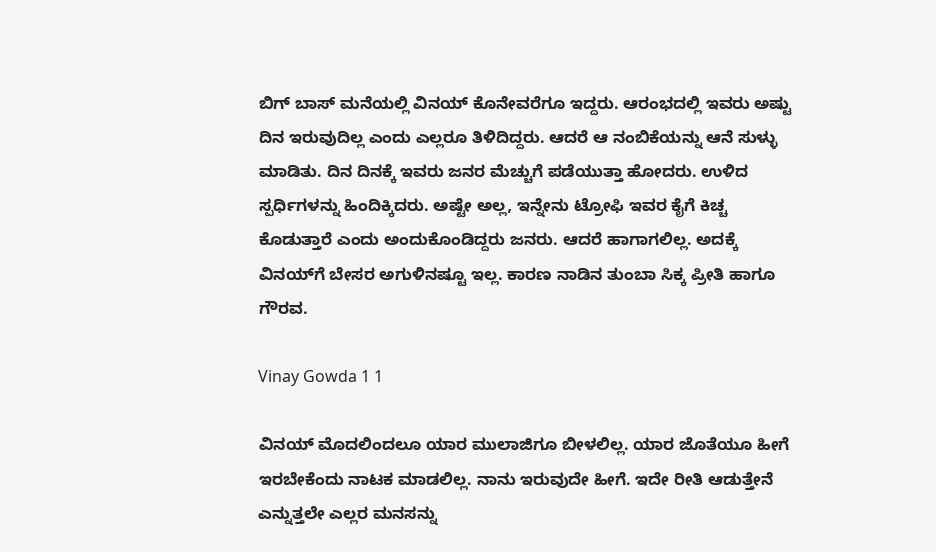ಬಿಗ್‌ ಬಾಸ್ ಮನೆಯಲ್ಲಿ ವಿನಯ್ ಕೊನೇವರೆಗೂ ಇದ್ದರು. ಆರಂಭದಲ್ಲಿ ಇವರು ಅಷ್ಟು ದಿನ ಇರುವುದಿಲ್ಲ ಎಂದು ಎಲ್ಲರೂ ತಿಳಿದಿದ್ದರು. ಆದರೆ ಆ ನಂಬಿಕೆಯನ್ನು ಆನೆ ಸುಳ್ಳು ಮಾಡಿತು. ದಿನ ದಿನಕ್ಕೆ ಇವರು ಜನರ ಮೆಚ್ಚುಗೆ ಪಡೆಯುತ್ತಾ ಹೋದರು. ಉಳಿದ ಸ್ಪರ್ಧಿಗಳನ್ನು ಹಿಂದಿಕ್ಕಿದರು. ಅಷ್ಟೇ ಅಲ್ಲ, ಇನ್ನೇನು ಟ್ರೋಫಿ ಇವರ ಕೈಗೆ ಕಿಚ್ಚ ಕೊಡುತ್ತಾರೆ ಎಂದು ಅಂದುಕೊಂಡಿದ್ದರು ಜನರು. ಆದರೆ ಹಾಗಾಗಲಿಲ್ಲ. ಅದಕ್ಕೆ ವಿನಯ್‌ಗೆ ಬೇಸರ ಅಗುಳಿನಷ್ಟೂ ಇಲ್ಲ. ಕಾರಣ ನಾಡಿನ ತುಂಬಾ ಸಿಕ್ಕ ಪ್ರೀತಿ ಹಾಗೂ ಗೌರವ.

Vinay Gowda 1 1

ವಿನಯ್ ಮೊದಲಿಂದಲೂ ಯಾರ ಮುಲಾಜಿಗೂ ಬೀಳಲಿಲ್ಲ. ಯಾರ ಜೊತೆಯೂ ಹೀಗೆ ಇರಬೇಕೆಂದು ನಾಟಕ ಮಾಡಲಿಲ್ಲ. ನಾನು ಇರುವುದೇ ಹೀಗೆ. ಇದೇ ರೀತಿ ಆಡುತ್ತೇನೆ ಎನ್ನುತ್ತಲೇ ಎಲ್ಲರ ಮನಸನ್ನು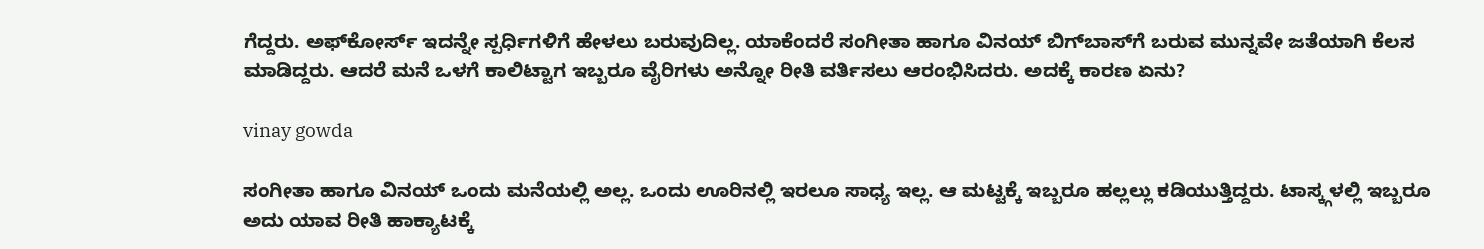ಗೆದ್ದರು. ಅಫ್‌ಕೋರ್ಸ್ ಇದನ್ನೇ ಸ್ಪರ್ಧಿಗಳಿಗೆ ಹೇಳಲು ಬರುವುದಿಲ್ಲ. ಯಾಕೆಂದರೆ ಸಂಗೀತಾ ಹಾಗೂ ವಿನಯ್ ಬಿಗ್‌ಬಾಸ್‌ಗೆ ಬರುವ ಮುನ್ನವೇ ಜತೆಯಾಗಿ ಕೆಲಸ ಮಾಡಿದ್ದರು. ಆದರೆ ಮನೆ ಒಳಗೆ ಕಾಲಿಟ್ಟಾಗ ಇಬ್ಬರೂ ವೈರಿಗಳು ಅನ್ನೋ ರೀತಿ ವರ್ತಿಸಲು ಆರಂಭಿಸಿದರು. ಅದಕ್ಕೆ ಕಾರಣ ಏನು?

vinay gowda

ಸಂಗೀತಾ ಹಾಗೂ ವಿನಯ್ ಒಂದು ಮನೆಯಲ್ಲಿ ಅಲ್ಲ. ಒಂದು ಊರಿನಲ್ಲಿ ಇರಲೂ ಸಾಧ್ಯ ಇಲ್ಲ. ಆ ಮಟ್ಟಕ್ಕೆ ಇಬ್ಬರೂ ಹಲ್ಲಲ್ಲು ಕಡಿಯುತ್ತಿದ್ದರು. ಟಾಸ್ಕ್ಗಳಲ್ಲಿ ಇಬ್ಬರೂ ಅದು ಯಾವ ರೀತಿ ಹಾಕ್ಯಾಟಕ್ಕೆ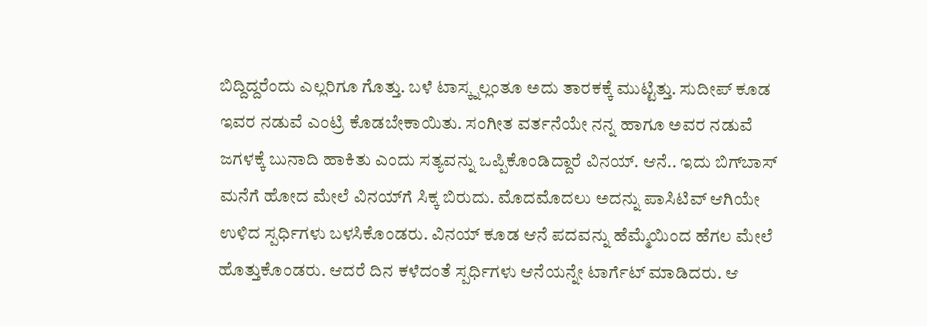ಬಿದ್ದಿದ್ದರೆಂದು ಎಲ್ಲರಿಗೂ ಗೊತ್ತು. ಬಳೆ ಟಾಸ್ಕ್ನಲ್ಲಂತೂ ಅದು ತಾರಕಕ್ಕೆ ಮುಟ್ಟಿತ್ತು. ಸುದೀಪ್ ಕೂಡ ಇವರ ನಡುವೆ ಎಂಟ್ರಿ ಕೊಡಬೇಕಾಯಿತು. ಸಂಗೀತ ವರ್ತನೆಯೇ ನನ್ನ ಹಾಗೂ ಅವರ ನಡುವೆ ಜಗಳಕ್ಕೆ ಬುನಾದಿ ಹಾಕಿತು ಎಂದು ಸತ್ಯವನ್ನು ಒಪ್ಪಿಕೊಂಡಿದ್ದಾರೆ ವಿನಯ್. ಆನೆ.. ಇದು ಬಿಗ್‌ಬಾಸ್ ಮನೆಗೆ ಹೋದ ಮೇಲೆ ವಿನಯ್‌ಗೆ ಸಿಕ್ಕ ಬಿರುದು. ಮೊದಮೊದಲು ಅದನ್ನು ಪಾಸಿಟಿವ್ ಆಗಿಯೇ ಉಳಿದ ಸ್ಪರ್ಧಿಗಳು ಬಳಸಿಕೊಂಡರು. ವಿನಯ್ ಕೂಡ ಆನೆ ಪದವನ್ನು ಹೆಮ್ಮೆಯಿಂದ ಹೆಗಲ ಮೇಲೆ ಹೊತ್ತುಕೊಂಡರು. ಆದರೆ ದಿನ ಕಳೆದಂತೆ ಸ್ಪರ್ಧಿಗಳು ಆನೆಯನ್ನೇ ಟಾರ್ಗೆಟ್ ಮಾಡಿದರು. ಆ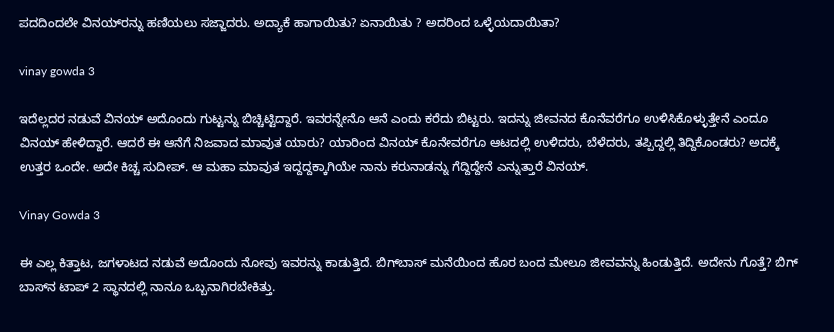ಪದದಿಂದಲೇ ವಿನಯ್‌ರನ್ನು ಹಣಿಯಲು ಸಜ್ಜಾದರು. ಅದ್ಯಾಕೆ ಹಾಗಾಯಿತು? ಏನಾಯಿತು ? ಅದರಿಂದ ಒಳ್ಳೆಯದಾಯಿತಾ?

vinay gowda 3

ಇದೆಲ್ಲದರ ನಡುವೆ ವಿನಯ್ ಅದೊಂದು ಗುಟ್ಟನ್ನು ಬಿಚ್ಚಿಟ್ಟಿದ್ದಾರೆ. ಇವರನ್ನೇನೊ ಆನೆ ಎಂದು ಕರೆದು ಬಿಟ್ಟರು. ಇದನ್ನು ಜೀವನದ ಕೊನೆವರೆಗೂ ಉಳಿಸಿಕೊಳ್ಳುತ್ತೇನೆ ಎಂದೂ ವಿನಯ್ ಹೇಳಿದ್ದಾರೆ. ಆದರೆ ಈ ಆನೆಗೆ ನಿಜವಾದ ಮಾವುತ ಯಾರು? ಯಾರಿಂದ ವಿನಯ್ ಕೊನೇವರೆಗೂ ಆಟದಲ್ಲಿ ಉಳಿದರು, ಬೆಳೆದರು, ತಪ್ಪಿದ್ದಲ್ಲಿ ತಿದ್ದಿಕೊಂಡರು? ಅದಕ್ಕೆ ಉತ್ತರ ಒಂದೇ. ಅದೇ ಕಿಚ್ಚ ಸುದೀಪ್. ಆ ಮಹಾ ಮಾವುತ ಇದ್ದದ್ದಕ್ಕಾಗಿಯೇ ನಾನು ಕರುನಾಡನ್ನು ಗೆದ್ದಿದ್ದೇನೆ ಎನ್ನುತ್ತಾರೆ ವಿನಯ್.

Vinay Gowda 3

ಈ ಎಲ್ಲ ಕಿತ್ತಾಟ, ಜಗಳಾಟದ ನಡುವೆ ಅದೊಂದು ನೋವು ಇವರನ್ನು ಕಾಡುತ್ತಿದೆ. ಬಿಗ್‌ಬಾಸ್ ಮನೆಯಿಂದ ಹೊರ ಬಂದ ಮೇಲೂ ಜೀವವನ್ನು ಹಿಂಡುತ್ತಿದೆ. ಅದೇನು ಗೊತ್ತೆ? ಬಿಗ್‌ ಬಾಸ್‌ನ ಟಾಪ್ 2 ಸ್ಥಾನದಲ್ಲಿ ನಾನೂ ಒಬ್ಬನಾಗಿರಬೇಕಿತ್ತು.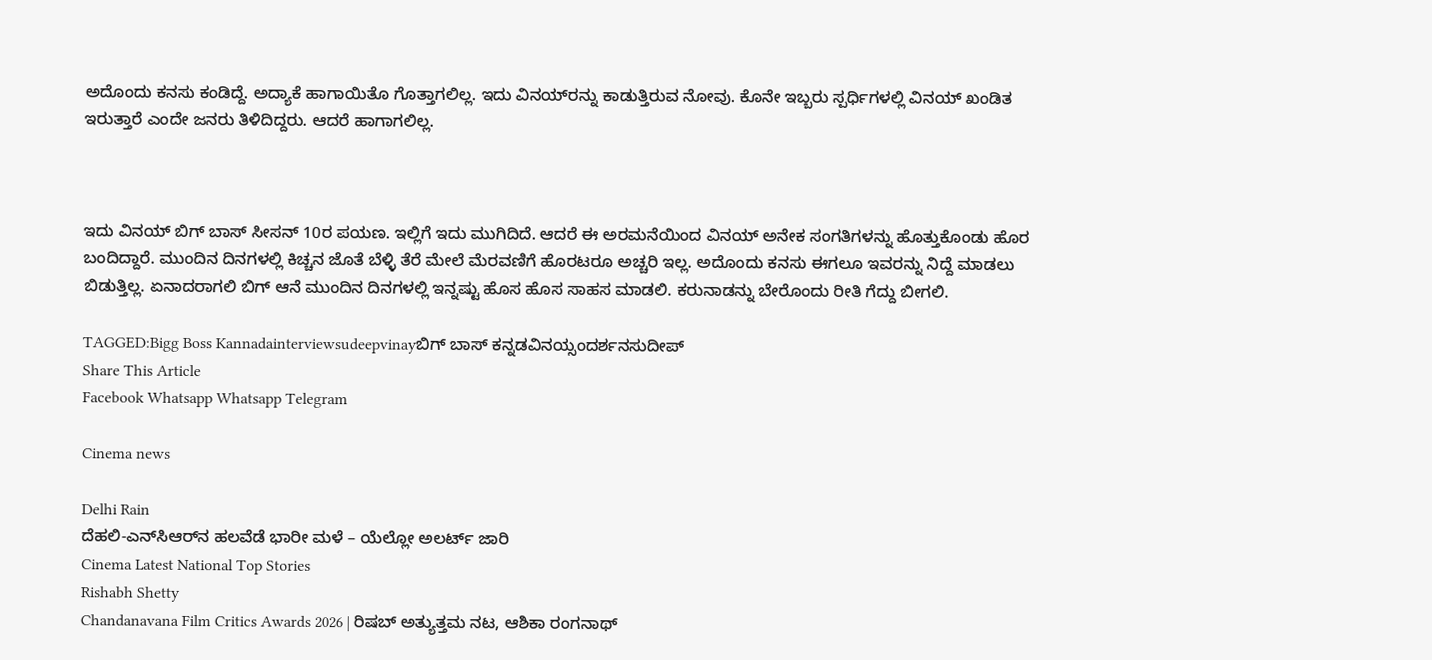ಅದೊಂದು ಕನಸು ಕಂಡಿದ್ದೆ. ಅದ್ಯಾಕೆ ಹಾಗಾಯಿತೊ ಗೊತ್ತಾಗಲಿಲ್ಲ. ಇದು ವಿನಯ್‌ರನ್ನು ಕಾಡುತ್ತಿರುವ ನೋವು. ಕೊನೇ ಇಬ್ಬರು ಸ್ಪರ್ಧಿಗಳಲ್ಲಿ ವಿನಯ್ ಖಂಡಿತ ಇರುತ್ತಾರೆ ಎಂದೇ ಜನರು ತಿಳಿದಿದ್ದರು. ಆದರೆ ಹಾಗಾಗಲಿಲ್ಲ.



ಇದು ವಿನಯ್ ಬಿಗ್‌ ಬಾಸ್ ಸೀಸನ್ 10ರ ಪಯಣ. ಇಲ್ಲಿಗೆ ಇದು ಮುಗಿದಿದೆ. ಆದರೆ ಈ ಅರಮನೆಯಿಂದ ವಿನಯ್ ಅನೇಕ ಸಂಗತಿಗಳನ್ನು ಹೊತ್ತುಕೊಂಡು ಹೊರ ಬಂದಿದ್ದಾರೆ. ಮುಂದಿನ ದಿನಗಳಲ್ಲಿ ಕಿಚ್ಚನ ಜೊತೆ ಬೆಳ್ಳಿ ತೆರೆ ಮೇಲೆ ಮೆರವಣಿಗೆ ಹೊರಟರೂ ಅಚ್ಚರಿ ಇಲ್ಲ. ಅದೊಂದು ಕನಸು ಈಗಲೂ ಇವರನ್ನು ನಿದ್ದೆ ಮಾಡಲು ಬಿಡುತ್ತಿಲ್ಲ. ಏನಾದರಾಗಲಿ ಬಿಗ್ ಆನೆ ಮುಂದಿನ ದಿನಗಳಲ್ಲಿ ಇನ್ನಷ್ಟು ಹೊಸ ಹೊಸ ಸಾಹಸ ಮಾಡಲಿ. ಕರುನಾಡನ್ನು ಬೇರೊಂದು ರೀತಿ ಗೆದ್ದು ಬೀಗಲಿ.

TAGGED:Bigg Boss Kannadainterviewsudeepvinayಬಿಗ್ ಬಾಸ್ ಕನ್ನಡವಿನಯ್ಸಂದರ್ಶನಸುದೀಪ್
Share This Article
Facebook Whatsapp Whatsapp Telegram

Cinema news

Delhi Rain
ದೆಹಲಿ-ಎನ್‌ಸಿಆರ್‌ನ ಹಲವೆಡೆ ಭಾರೀ ಮಳೆ – ಯೆಲ್ಲೋ ಅಲರ್ಟ್ ಜಾರಿ
Cinema Latest National Top Stories
Rishabh Shetty
Chandanavana Film Critics Awards 2026 | ರಿಷಬ್ ಅತ್ಯುತ್ತಮ ನಟ, ಆಶಿಕಾ ರಂಗನಾಥ್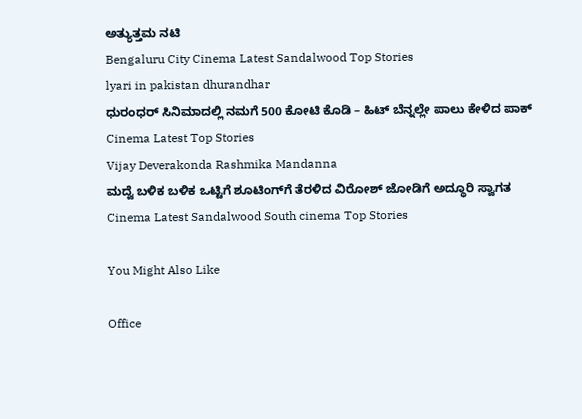ಅತ್ಯುತ್ತಮ ನಟಿ
Bengaluru City Cinema Latest Sandalwood Top Stories
lyari in pakistan dhurandhar
ಧುರಂಧರ್‌ ಸಿನಿಮಾದಲ್ಲಿ ನಮಗೆ 500 ಕೋಟಿ ಕೊಡಿ – ಹಿಟ್‌ ಬೆನ್ನಲ್ಲೇ ಪಾಲು ಕೇಳಿದ ಪಾಕ್‌
Cinema Latest Top Stories
Vijay Deverakonda Rashmika Mandanna
ಮದ್ವೆ ಬಳಿಕ ಬಳಿಕ ಒಟ್ಟಿಗೆ ಶೂಟಿಂಗ್‌ಗೆ ತೆರಳಿದ ವಿರೋಶ್ ಜೋಡಿಗೆ ಅದ್ಧೂರಿ ಸ್ವಾಗತ
Cinema Latest Sandalwood South cinema Top Stories

You Might Also Like

Office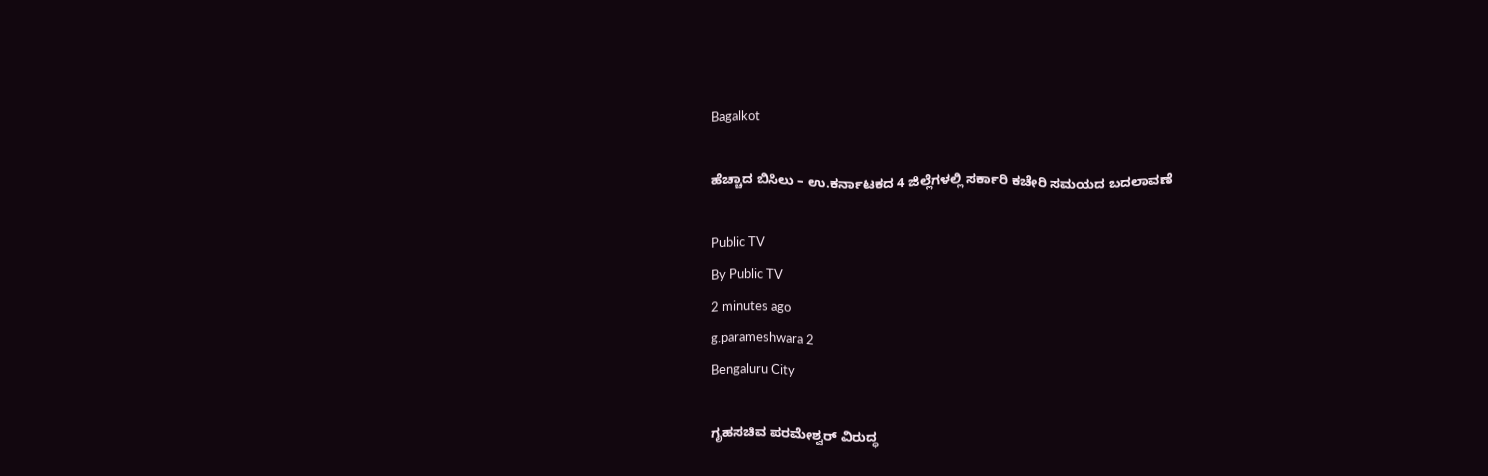Bagalkot

ಹೆಚ್ಚಾದ ಬಿಸಿಲು – ಉ.ಕರ್ನಾಟಕದ 4 ಜಿಲ್ಲೆಗಳಲ್ಲಿ ಸರ್ಕಾರಿ ಕಚೇರಿ ಸಮಯದ ಬದಲಾವಣೆ

Public TV
By Public TV
2 minutes ago
g.parameshwara 2
Bengaluru City

ಗೃಹಸಚಿವ ಪರಮೇಶ್ವರ್ ವಿರುದ್ಧ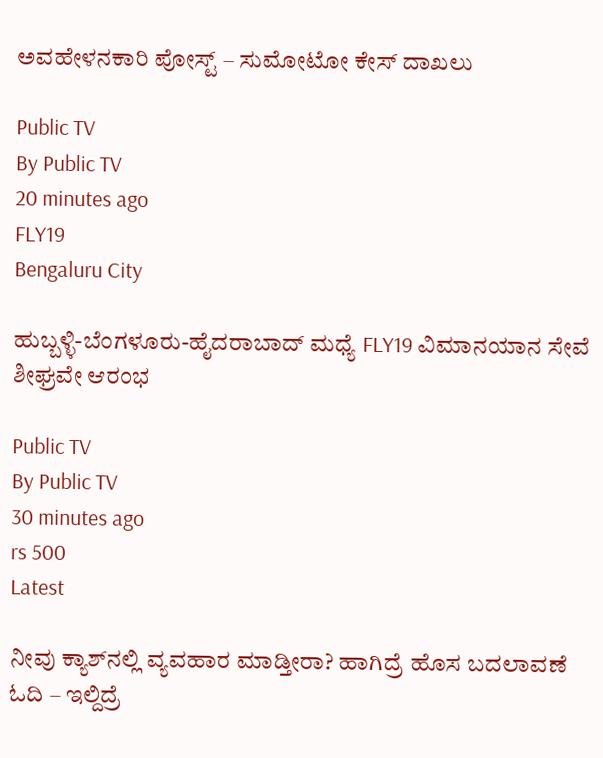ಅವಹೇಳನಕಾರಿ ಪೋಸ್ಟ್‌ – ಸುಮೋಟೋ ಕೇಸ್ ದಾಖಲು

Public TV
By Public TV
20 minutes ago
FLY19
Bengaluru City

ಹುಬ್ಬಳ್ಳಿ-ಬೆಂಗಳೂರು-ಹೈದರಾಬಾದ್ ಮಧ್ಯೆ FLY19 ವಿಮಾನಯಾನ ಸೇವೆ ಶೀಘ್ರವೇ ಆರಂಭ

Public TV
By Public TV
30 minutes ago
rs 500
Latest

ನೀವು ಕ್ಯಾಶ್‌ನಲ್ಲಿ ವ್ಯವಹಾರ ಮಾಡ್ತೀರಾ? ಹಾಗಿದ್ರೆ ಹೊಸ ಬದಲಾವಣೆ ಓದಿ – ಇಲ್ದಿದ್ರೆ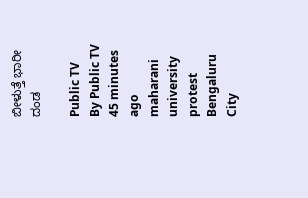ಬೀಳುತ್ತೆ ಭಾರೀ ದಂಡ

Public TV
By Public TV
45 minutes ago
maharani university protest
Bengaluru City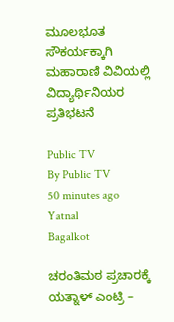ಮೂಲಭೂತ ಸೌಕರ್ಯಕ್ಕಾಗಿ ಮಹಾರಾಣಿ ವಿವಿಯಲ್ಲಿ ವಿದ್ಯಾರ್ಥಿನಿಯರ ಪ್ರತಿಭಟನೆ

Public TV
By Public TV
50 minutes ago
Yatnal
Bagalkot

ಚರಂತಿಮಠ ಪ್ರಚಾರಕ್ಕೆ ಯತ್ನಾಳ್‌ ಎಂಟ್ರಿ –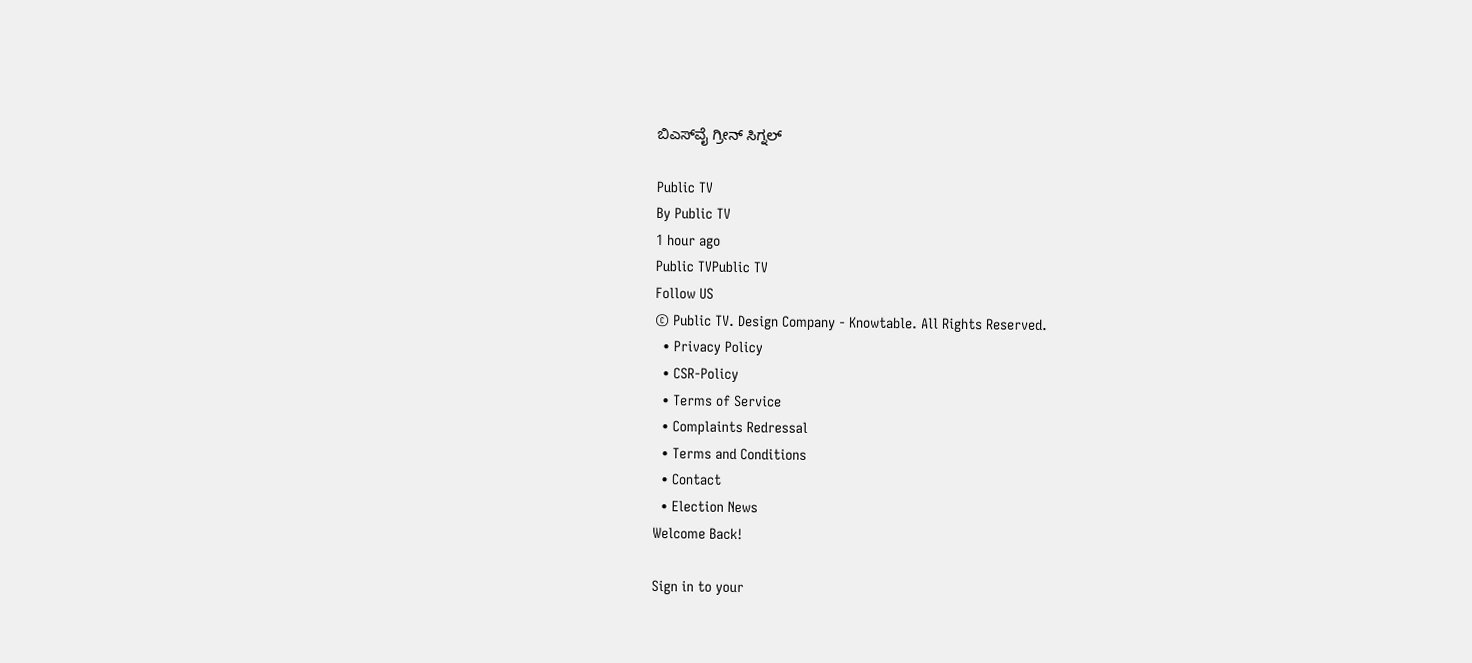ಬಿಎಸ್‌ವೈ ಗ್ರೀನ್‌ ಸಿಗ್ನಲ್‌

Public TV
By Public TV
1 hour ago
Public TVPublic TV
Follow US
© Public TV. Design Company - Knowtable. All Rights Reserved.
  • Privacy Policy
  • CSR-Policy
  • Terms of Service
  • Complaints Redressal
  • Terms and Conditions
  • Contact
  • Election News
Welcome Back!

Sign in to your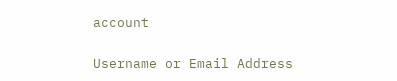account

Username or Email Address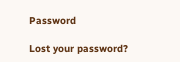Password

Lost your password?